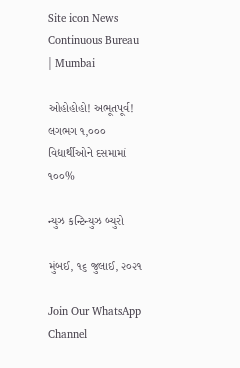Site icon News Continuous Bureau | Mumbai

ઓહોહોહો! અભૂતપૂર્વ! લગભગ ૧,૦૦૦ વિદ્યાર્થીઓને દસમામાં ૧૦૦%

ન્યુઝ કન્ટિન્યુઝ બ્યુરો

મુંબઈ, ૧૬ જુલાઈ, ૨૦૨૧

Join Our WhatsApp Channel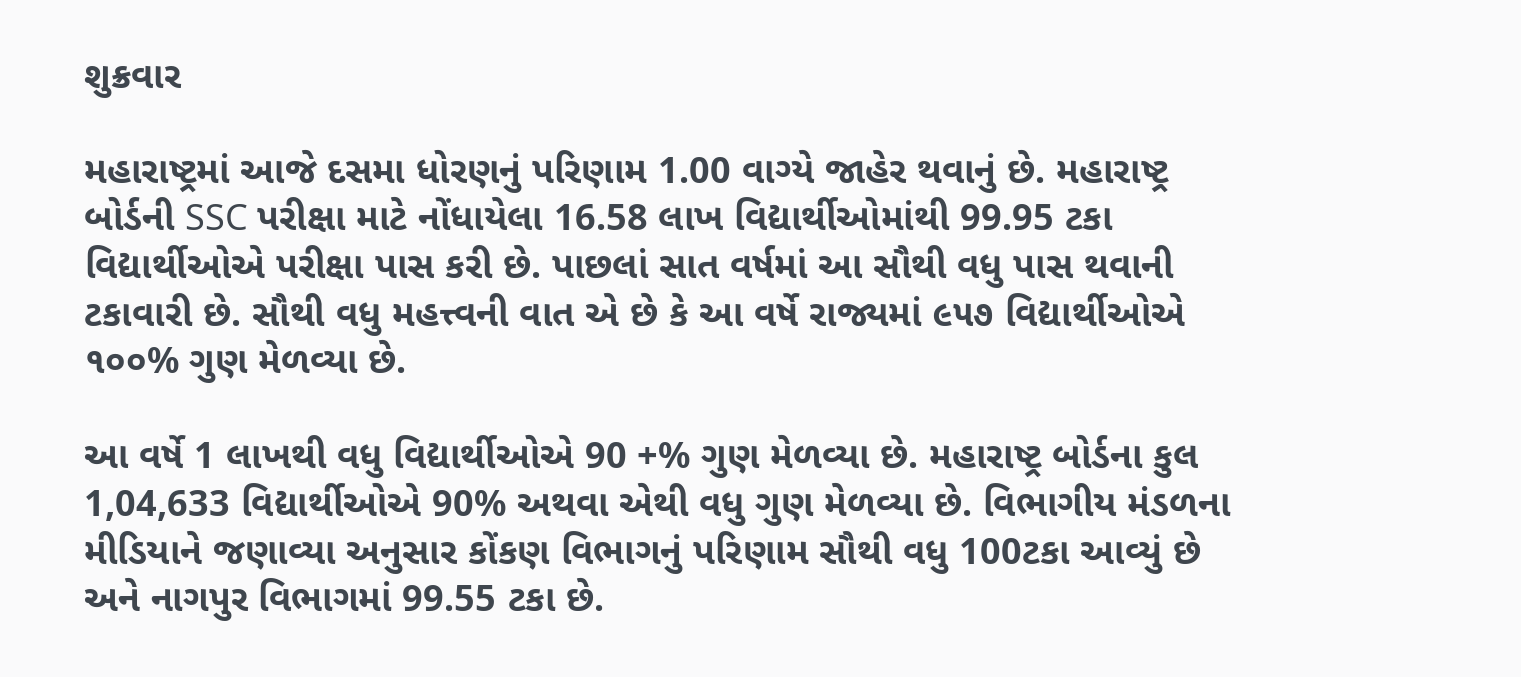શુક્રવાર

મહારાષ્ટ્રમાં આજે દસમા ધોરણનું પરિણામ 1.00 વાગ્યે જાહેર થવાનું છે. મહારાષ્ટ્ર બોર્ડની SSC પરીક્ષા માટે નોંધાયેલા 16.58 લાખ વિદ્યાર્થીઓમાંથી 99.95 ટકા વિદ્યાર્થીઓએ પરીક્ષા પાસ કરી છે. પાછલાં સાત વર્ષમાં આ સૌથી વધુ પાસ થવાની ટકાવારી છે. સૌથી વધુ મહત્ત્વની વાત એ છે કે આ વર્ષે રાજ્યમાં ૯૫૭ વિદ્યાર્થીઓએ ૧૦૦% ગુણ મેળવ્યા છે.

આ વર્ષે 1 લાખથી વધુ વિદ્યાર્થીઓએ 90 +% ગુણ મેળવ્યા છે. મહારાષ્ટ્ર બોર્ડના કુલ 1,04,633 વિદ્યાર્થીઓએ 90% અથવા એથી વધુ ગુણ મેળવ્યા છે. વિભાગીય મંડળના મીડિયાને જણાવ્યા અનુસાર કોંકણ વિભાગનું પરિણામ સૌથી વધુ 100ટકા આવ્યું છે અને નાગપુર વિભાગમાં 99.55 ટકા છે.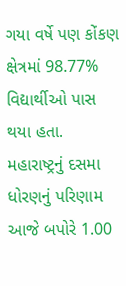ગયા વર્ષે પણ કોંકણ ક્ષેત્રમાં 98.77% વિદ્યાર્થીઓ પાસ થયા હતા. મહારાષ્ટ્રનું દસમા ધોરણનું પરિણામ આજે બપોરે 1.00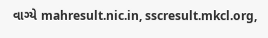વાગ્યે mahresult.nic.in, sscresult.mkcl.org,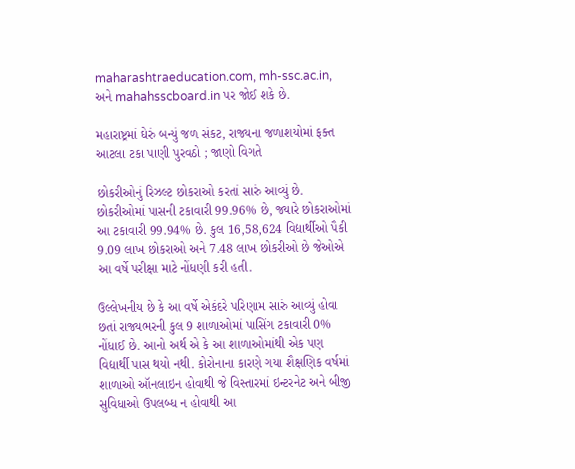maharashtraeducation.com, mh-ssc.ac.in, અને mahahsscboard.in પર જોઈ શકે છે.

મહારાષ્ટ્રમાં ઘેરું બન્યું જળ સંકટ, રાજ્યના જળાશયોમાં ફક્ત આટલા ટકા પાણી પુરવઠો ; જાણો વિગતે

છોકરીઓનું રિઝલ્ટ છોકરાઓ કરતાં સારું આવ્યું છે. છોકરીઓમાં પાસની ટકાવારી 99.96% છે, જ્યારે છોકરાઓમાં આ ટકાવારી 99.94% છે. કુલ 16,58,624 વિદ્યાર્થીઓ પૈકી 9.09 લાખ છોકરાઓ અને 7.48 લાખ છોકરીઓ છે જેઓએ આ વર્ષે પરીક્ષા માટે નોંધણી કરી હતી.

ઉલ્લેખનીય છે કે આ વર્ષે એકંદરે પરિણામ સારું આવ્યું હોવા છતાં રાજ્યભરની કુલ 9 શાળાઓમાં પાસિંગ ટકાવારી 0% નોંધાઈ છે. આનો અર્થ એ કે આ શાળાઓમાંથી એક પણ વિદ્યાર્થી પાસ થયો નથી. કોરોનાના કારણે ગયા શૈક્ષણિક વર્ષમાં શાળાઓ ઑનલાઇન હોવાથી જે વિસ્તારમાં ઇન્ટરનેટ અને બીજી સુવિધાઓ ઉપલબ્ધ ન હોવાથી આ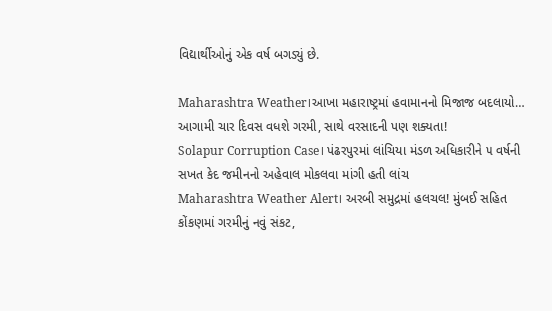વિદ્યાર્થીઓનું એક વર્ષ બગડ્યું છે.

Maharashtra Weather।આખા મહારાષ્ટ્રમાં હવામાનનો મિજાજ બદલાયો… આગામી ચાર દિવસ વધશે ગરમી, સાથે વરસાદની પણ શક્યતા!
Solapur Corruption Case। પંઢરપુરમાં લાંચિયા મંડળ અધિકારીને ૫ વર્ષની સખત કેદ જમીનનો અહેવાલ મોકલવા માંગી હતી લાંચ
Maharashtra Weather Alert। અરબી સમુદ્રમાં હલચલ! મુંબઈ સહિત કોંકણમાં ગરમીનું નવું સંકટ,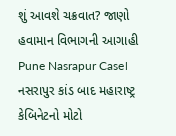શું આવશે ચક્રવાત? જાણો હવામાન વિભાગની આગાહી
Pune Nasrapur Case। નસરાપુર કાંડ બાદ મહારાષ્ટ્ર કેબિનેટનો મોટો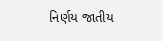નિર્ણય જાતીય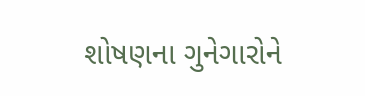શોષણના ગુનેગારોને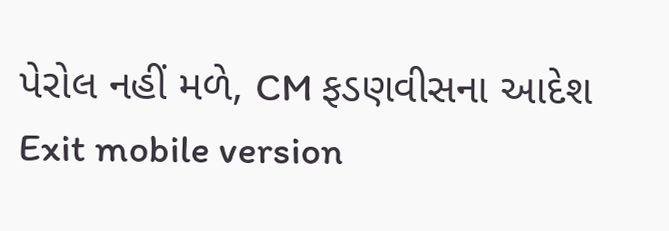પેરોલ નહીં મળે, CM ફડણવીસના આદેશ
Exit mobile version